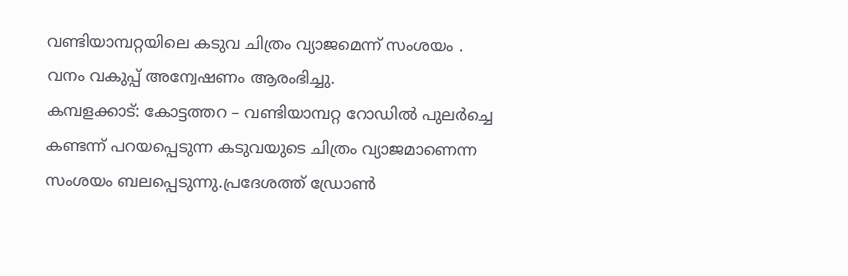വണ്ടിയാമ്പറ്റയിലെ കടുവ ചിത്രം വ്യാജമെന്ന് സംശയം . വനം വകുപ്പ് അന്വേഷണം ആരംഭിച്ചു.
കമ്പളക്കാട്: കോട്ടത്തറ – വണ്ടിയാമ്പറ്റ റോഡിൽ പുലർച്ചെ കണ്ടന്ന് പറയപ്പെടുന്ന കടുവയുടെ ചിത്രം വ്യാജമാണെന്ന സംശയം ബലപ്പെടുന്നു.പ്രദേശത്ത് ഡ്രോൺ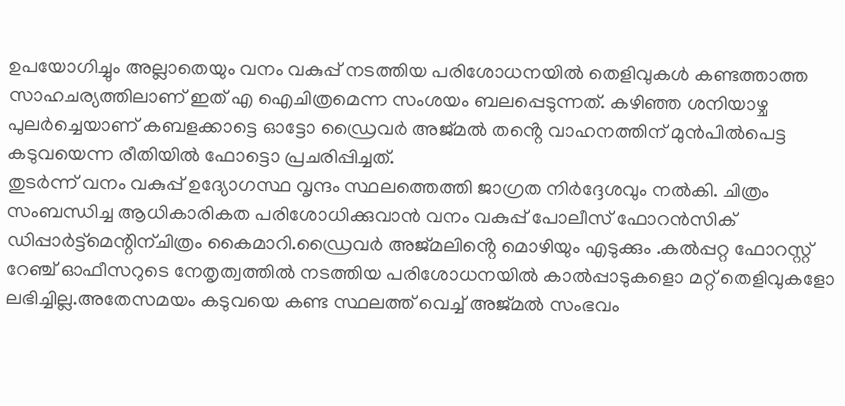ഉപയോഗിച്ചും അല്ലാതെയും വനം വകുപ്പ് നടത്തിയ പരിശോധനയിൽ തെളിവുകൾ കണ്ടത്താത്ത സാഹചര്യത്തിലാണ് ഇത് എ ഐചിത്രമെന്ന സംശയം ബലപ്പെടുന്നത്. കഴിഞ്ഞ ശനിയാഴ്ച പുലർച്ചെയാണ് കബളക്കാട്ടെ ഓട്ടോ ഡ്രൈവർ അജ്മൽ തൻ്റെ വാഹനത്തിന് മുൻപിൽപെട്ട കടുവയെന്ന രീതിയിൽ ഫോട്ടൊ പ്രചരിപ്പിച്ചത്.
തുടർന്ന് വനം വകുപ്പ് ഉദ്യോഗസ്ഥ വൃന്ദം സ്ഥലത്തെത്തി ജാഗ്രത നിർദ്ദേശവും നൽകി. ചിത്രം സംബന്ധിച്ച ആധികാരികത പരിശോധിക്കുവാൻ വനം വകുപ്പ് പോലീസ് ഫോറൻസിക് ഡിപ്പാർട്ട്മെന്റിന്ചിത്രം കൈമാറി.ഡ്രൈവർ അജ്മലിൻ്റെ മൊഴിയും എടുക്കും .കൽപ്പറ്റ ഫോറസ്റ്റ് റേഞ്ച് ഓഫീസറുടെ നേതൃത്വത്തിൽ നടത്തിയ പരിശോധനയിൽ കാൽപ്പാടുകളൊ മറ്റ് തെളിവുകളോ ലഭിച്ചില്ല.അതേസമയം കടുവയെ കണ്ട സ്ഥലത്ത് വെച്ച് അജ്മൽ സംഭവം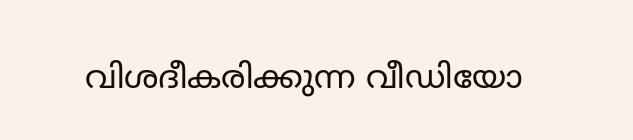വിശദീകരിക്കുന്ന വീഡിയോ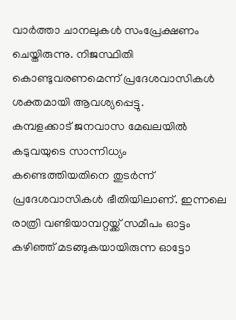വാർത്താ ചാനലുകൾ സംപ്രേക്ഷണം ചെയ്തിരുന്നു. നിജസ്ഥിതി കൊണ്ടുവരണമെന്ന് പ്രദേശവാസികൾ ശക്തമായി ആവശ്യപ്പെട്ടു.
കമ്പളക്കാട് ജനവാസ മേഖലയിൽ കടുവയുടെ സാന്നിധ്യം കണ്ടെത്തിയതിനെ തുടർന്ന് പ്രദേശവാസികൾ ഭീതിയിലാണ്. ഇന്നലെ രാത്രി വണ്ടിയാമ്പറ്റയ്ക്ക് സമീപം ഓട്ടം കഴിഞ്ഞ് മടങ്ങുകയായിരുന്ന ഓട്ടോ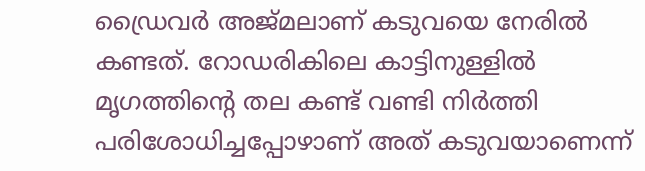ഡ്രൈവർ അജ്മലാണ് കടുവയെ നേരിൽ കണ്ടത്. റോഡരികിലെ കാട്ടിനുള്ളിൽ മൃഗത്തിന്റെ തല കണ്ട് വണ്ടി നിർത്തി പരിശോധിച്ചപ്പോഴാണ് അത് കടുവയാണെന്ന്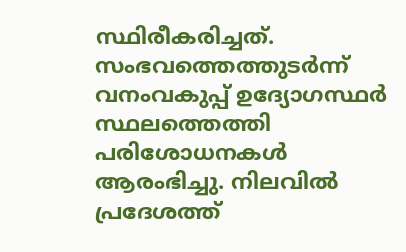സ്ഥിരീകരിച്ചത്. സംഭവത്തെത്തുടർന്ന് വനംവകുപ്പ് ഉദ്യോഗസ്ഥർ സ്ഥലത്തെത്തി പരിശോധനകൾ ആരംഭിച്ചു. നിലവിൽ പ്രദേശത്ത്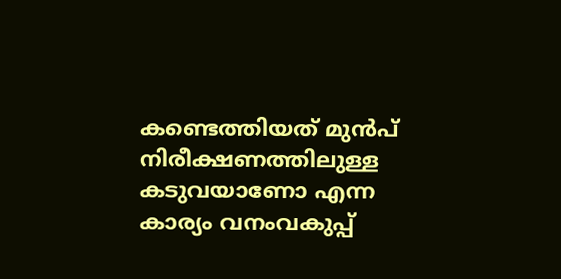കണ്ടെത്തിയത് മുൻപ് നിരീക്ഷണത്തിലുള്ള കടുവയാണോ എന്ന കാര്യം വനംവകുപ്പ്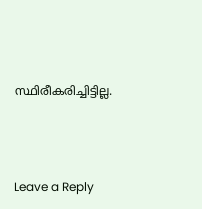സ്ഥിരീകരിച്ചിട്ടില്ല.





Leave a Reply